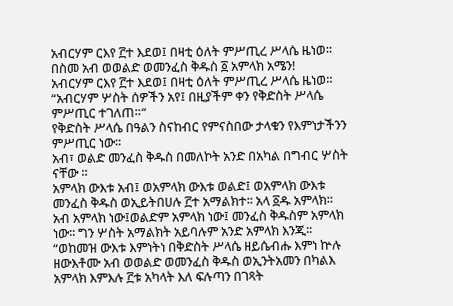አብርሃም ርእየ ፫ተ እደወ፤ በዛቲ ዕለት ምሥጢረ ሥላሴ ዜነወ።
በስመ አብ ወወልድ ወመንፈስ ቅዱስ ፩ አምላክ አሜን!
አብርሃም ርእየ ፫ተ እደወ፤ በዛቲ ዕለት ምሥጢረ ሥላሴ ዜነወ።
“አብርሃም ሦስት ሰዎችን አየ፤ በዚያችም ቀን የቅድስት ሥላሴ ምሥጢር ተገለጠ።“
የቅድስት ሥላሴ በዓልን ስናከብር የምናስበው ታላቁን የእምነታችንን ምሥጢር ነው።
አብ፣ ወልድ መንፈስ ቅዱስ በመለኮት አንድ በአካል በግብር ሦስት ናቸው ።
አምላክ ውእቱ አብ፤ ወአምላክ ውእቱ ወልድ፤ ወአምላክ ውእቱ መንፈስ ቅዱስ ወኢይትበሀሉ ፫ተ አማልክተ፡፡ አላ ፩ዱ አምላክ፡፡
አብ አምላክ ነው፤ወልድም አምላክ ነው፤ መንፈስ ቅዱስም አምላክ ነው፡፡ ግን ሦስት አማልክት አይባሉም አንድ አምላክ እንጂ፡፡
“ወከመዝ ውእቱ እምነትነ በቅድስት ሥላሴ ዘይሴብሑ እምነ ኵሉ ዘውእቶሙ አብ ወወልድ ወመንፈስ ቅዱስ ወኢንትአመን በካልእ አምላክ እምእሉ ፫ቱ አካላት እለ ፍሉጣን በገጻት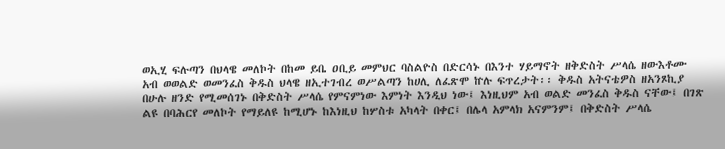ወኢሂ ፍሉጣን በህላዌ መለኮት በከመ ይቤ ዐቢይ መምህር ባስልዮስ በድርሳኑ በእንተ ሃይማኖት ዘቅድስት ሥላሴ ዘውእቶሙ አብ ወወልድ ወመንፈስ ቅዱስ ህላዌ ዘኢተገብረ ወሥልጣን ከሀሊ ለፈጽሞ ኵሉ ፍጥረታት፡፡ ቅዱስ አትናቴዎስ ዘአንጾኪያ
በሁሉ ዘንድ የሚመሰገኑ በቅድስት ሥላሴ የምናምነው እምነት እንዲህ ነው፤ እነዚህም አብ ወልድ መንፈስ ቅዱስ ናቸው፤ በገጽ ልዩ በባሕርየ መለኮት የማይለዩ ከሚሆኑ ከእነዚህ ከሦስቱ አካላት በቀር፤ በሌላ አምላክ አናምንም፤ በቅድስት ሥላሴ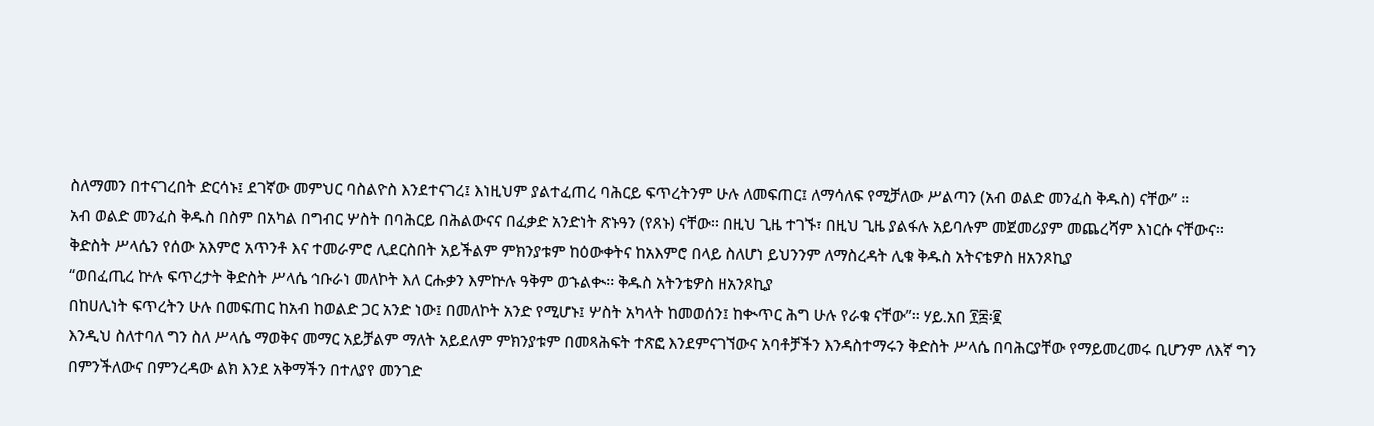ስለማመን በተናገረበት ድርሳኑ፤ ደገኛው መምህር ባስልዮስ እንደተናገረ፤ እነዚህም ያልተፈጠረ ባሕርይ ፍጥረትንም ሁሉ ለመፍጠር፤ ለማሳለፍ የሚቻለው ሥልጣን (አብ ወልድ መንፈስ ቅዱስ) ናቸው” ።
አብ ወልድ መንፈስ ቅዱስ በስም በአካል በግብር ሦስት በባሕርይ በሕልውናና በፈቃድ አንድነት ጽኑዓን (የጸኑ) ናቸው፡፡ በዚህ ጊዜ ተገኙ፣ በዚህ ጊዜ ያልፋሉ አይባሉም መጀመሪያም መጨረሻም እነርሱ ናቸውና፡፡ ቅድስት ሥላሴን የሰው አእምሮ አጥንቶ እና ተመራምሮ ሊደርስበት አይችልም ምክንያቱም ከዕውቀትና ከአእምሮ በላይ ስለሆነ ይህንንም ለማስረዳት ሊቁ ቅዱስ አትናቴዎስ ዘአንጾኪያ
“ወበፈጢረ ኵሉ ፍጥረታት ቅድስት ሥላሴ ኅቡራነ መለኮት እለ ርሑቃን እምኵሉ ዓቅም ወኁልቊ፡፡ ቅዱስ አትንቴዎስ ዘአንጾኪያ
በከሀሊነት ፍጥረትን ሁሉ በመፍጠር ከአብ ከወልድ ጋር አንድ ነው፤ በመለኮት አንድ የሚሆኑ፤ ሦስት አካላት ከመወሰን፤ ከቊጥር ሕግ ሁሉ የራቁ ናቸው”፡፡ ሃይ.አበ ፻፰፡፪
እንዲህ ስለተባለ ግን ስለ ሥላሴ ማወቅና መማር አይቻልም ማለት አይደለም ምክንያቱም በመጻሕፍት ተጽፎ እንደምናገኘውና አባቶቻችን እንዳስተማሩን ቅድስት ሥላሴ በባሕርያቸው የማይመረመሩ ቢሆንም ለእኛ ግን በምንችለውና በምንረዳው ልክ እንደ አቅማችን በተለያየ መንገድ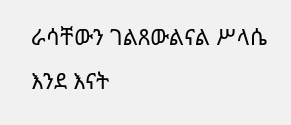ራሳቸውን ገልጸውልናል ሥላሴ እንደ እናት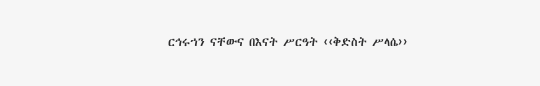ርኅሩኀን ናቸውና በእናት ሥርዓት ‹‹ቅድስት ሥላሴ››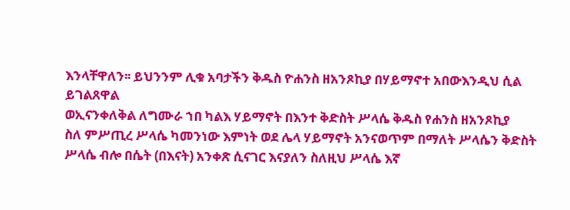እንላቸዋለን፡፡ ይህንንም ሊቁ አባታችን ቅዱስ ዮሐንስ ዘአንጾኪያ በሃይማኖተ አበውእንዲህ ሲል ይገልጸዋል
ወኢናንቀለቅል ለግሙራ ኀበ ካልእ ሃይማኖት በእንተ ቅድስት ሥላሴ ቅዱስ የሐንስ ዘአንጾኪያ
ስለ ምሥጢረ ሥላሴ ካመንነው እምነት ወደ ሌላ ሃይማኖት አንናወጥም በማለት ሥላሴን ቅድስት ሥላሴ ብሎ በሴት (በእናት) አንቀጽ ሲናገር እናያለን ስለዚህ ሥላሴ እኛ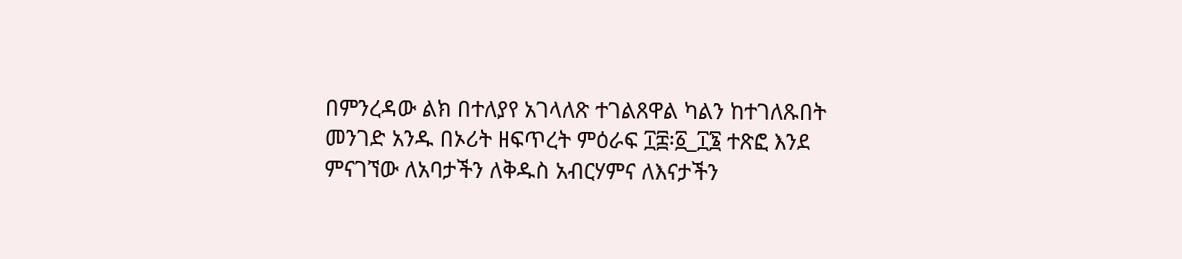በምንረዳው ልክ በተለያየ አገላለጽ ተገልጸዋል ካልን ከተገለጹበት መንገድ አንዱ በኦሪት ዘፍጥረት ምዕራፍ ፲፰፡፩_፲፮ ተጽፎ እንደ ምናገኘው ለአባታችን ለቅዱስ አብርሃምና ለእናታችን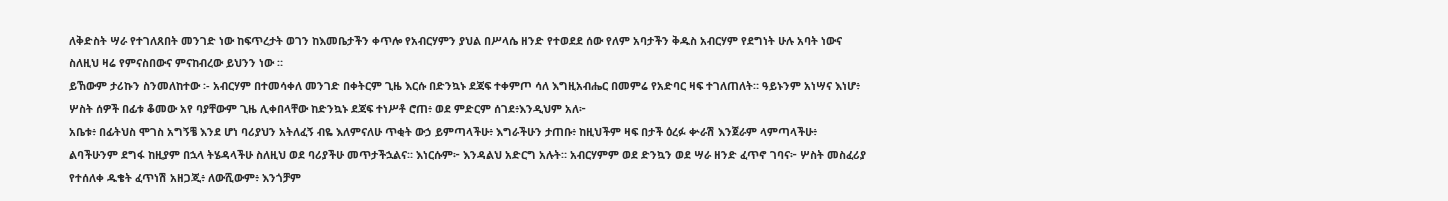ለቅድስት ሣራ የተገለጸበት መንገድ ነው ከፍጥረታት ወገን ከእመቤታችን ቀጥሎ የአብርሃምን ያህል በሥላሴ ዘንድ የተወደደ ሰው የለም አባታችን ቅዱስ አብርሃም የደግነት ሁሉ አባት ነውና ስለዚህ ዛሬ የምናስበውና ምናከብረው ይህንን ነው ።
ይኸውም ታሪኩን ስንመለከተው ፡- አብርሃም በተመሳቀለ መንገድ በቀትርም ጊዜ እርሱ በድንኳኑ ደጃፍ ተቀምጦ ሳለ እግዚአብሔር በመምሬ የአድባር ዛፍ ተገለጠለት። ዓይኑንም አነሣና እነሆ፥ ሦስት ሰዎች በፊቱ ቆመው አየ ባያቸውም ጊዜ ሊቀበላቸው ከድንኳኑ ደጃፍ ተነሥቶ ሮጠ፥ ወደ ምድርም ሰገደ፥እንዲህም አለ፦
አቤቱ፥ በፊትህስ ሞገስ አግኝቼ እንደ ሆነ ባሪያህን አትለፈኝ ብዬ እለምናለሁ ጥቂት ውኃ ይምጣላችሁ፥ እግራችሁን ታጠቡ፥ ከዚህችም ዛፍ በታች ዕረፉ ቍራሽ እንጀራም ላምጣላችሁ፥ ልባችሁንም ደግፋ ከዚያም በኋላ ትሄዳላችሁ ስለዚህ ወደ ባሪያችሁ መጥታችኋልና። እነርሱም፦ እንዳልህ አድርግ አሉት። አብርሃምም ወደ ድንኳን ወደ ሣራ ዘንድ ፈጥኖ ገባና፦ ሦስት መስፈሪያ የተሰለቀ ዱቄት ፈጥነሽ አዘጋጂ፥ ለውሺውም፥ እንጎቻም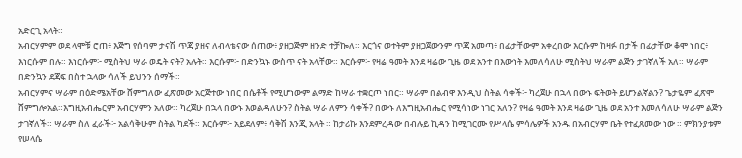አድርጊ አላት።
አብርሃምም ወደ ላሞቹ ሮጠ፥ እጅግ የሰባም ታናሽ ጥጃ ያዘና ለብላቴናው ሰጠው፥ ያዘጋጅም ዘንድ ተቻኰለ። እርጎና ወተትም ያዘጋጀውንም ጥጃ አመጣ፥ በፊታቸውም አቀረበው እርሱም ከዛፉ በታች በፊታቸው ቆሞ ነበር፥ እነርሱም በሉ። እነርሱም፦ ሚስትህ ሣራ ወዴት ናት? አሉት። እርሱም፦ በድንኳኑ ውስጥ ናት አላቸው። እርሱም፦ የዛሬ ዓመት እንደ ዛሬው ጊዜ ወደ አንተ በእውነት እመለሳለሁ ሚስትህ ሣራም ልጅን ታገኛለች አለ። ሣራም በድንኳን ደጃፍ በስተ ኋላው ሳለች ይህንን ሰማች።
አብርሃምና ሣራም በዕድሜአቸው ሸምግለው ፈጽመው አርጅተው ነበር በሴቶች የሚሆነውም ልማድ ከሣራ ተቋርጦ ነበር። ሣራም በልብዋ እንዲህ ስትል ሳቀች፦ ካረጀሁ በኋላ በውኑ ፍትወት ይሆንልኛልን? ጌታዬም ፈጽሞ ሸምግሎአል።እግዚአብሔርም አብርሃምን አለው። ካረጀሁ በኋላ በውኑ እወልዳለሁን? ስትል ሣራ ለምን ሳቀች? በውኑ ለእግዚአብሔር የሚሳነው ነገር አለን? የዛሬ ዓመት እንደ ዛሬው ጊዜ ወደ አንተ እመለሳለሁ ሣራም ልጅን ታገኛለች። ሣራም ስለ ፈራች፦ አልሳቅሁም ስትል ካደች። እርሱም፦ አይደለም፥ ሳቅሽ እንጂ አላት ። ከታሪኩ እንደምረዳው በብሉይ ኪዳን ከሚገርሙ የሥላሴ ምሳሌዎች አንዱ በአብርሃም ቤት የተፈጸመው ነው ። ምክንያቱም የሠላሴ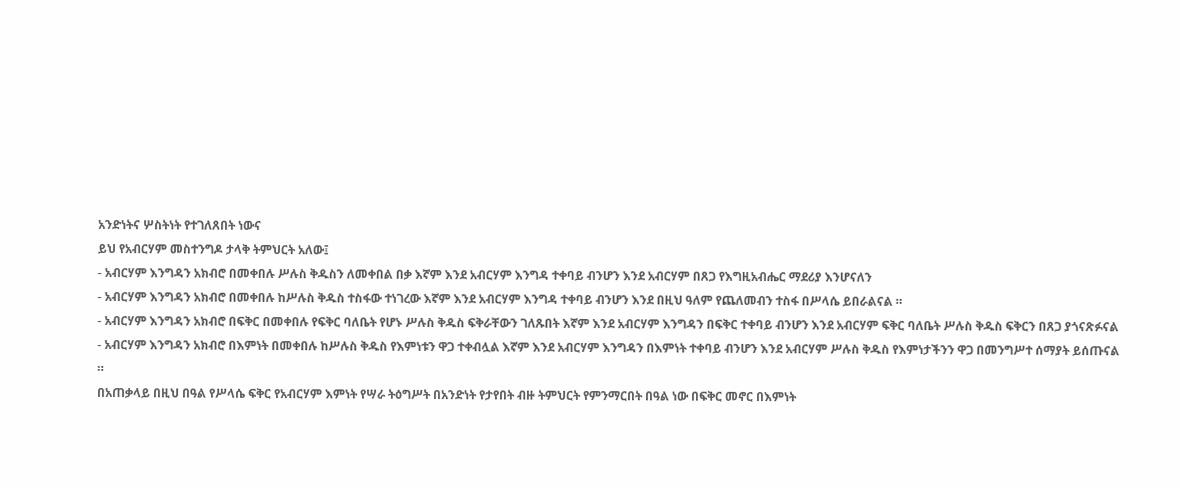አንድነትና ሦስትነት የተገለጸበት ነውና
ይህ የአብርሃም መስተንግዶ ታላቅ ትምህርት አለው፤
- አብርሃም እንግዳን አክብሮ በመቀበሉ ሥሉስ ቅዱስን ለመቀበል በቃ እኛም እንደ አብርሃም እንግዳ ተቀባይ ብንሆን እንደ አብርሃም በጸጋ የእግዚአብሔር ማደሪያ እንሆናለን
- አብርሃም እንግዳን አክብሮ በመቀበሉ ከሥሉስ ቅዱስ ተስፋው ተነገረው እኛም እንደ አብርሃም እንግዳ ተቀባይ ብንሆን እንደ በዚህ ዓለም የጨለመብን ተስፋ በሥላሴ ይበራልናል ።
- አብርሃም እንግዳን አክብሮ በፍቅር በመቀበሉ የፍቅር ባለቤት የሆኑ ሥሉስ ቅዱስ ፍቅራቸውን ገለጹበት እኛም እንደ አብርሃም እንግዳን በፍቅር ተቀባይ ብንሆን እንደ አብርሃም ፍቅር ባለቤት ሥሉስ ቅዱስ ፍቅርን በጸጋ ያጎናጽፉናል
- አብርሃም እንግዳን አክብሮ በእምነት በመቀበሉ ከሥሉስ ቅዱስ የእምነቱን ዋጋ ተቀብሏል እኛም እንደ አብርሃም እንግዳን በእምነት ተቀባይ ብንሆን እንደ አብርሃም ሥሉስ ቅዱስ የእምነታችንን ዋጋ በመንግሥተ ሰማያት ይሰጡናል ።
በአጠቃላይ በዚህ በዓል የሥላሴ ፍቅር የአብርሃም እምነት የሣራ ትዕግሥት በአንድነት የታየበት ብዙ ትምህርት የምንማርበት በዓል ነው በፍቅር መኖር በእምነት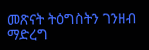መጽናት ትዕግስትን ገንዘብ ማድረግ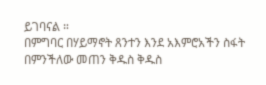ይገባናል ።
በምግባር በሃይማኖት ጸንተን እንደ አእምሮአችን ስፋት በምንችለው መጠን ቅዱስ ቅዱስ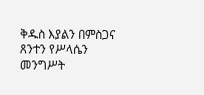ቅዱስ እያልን በምስጋና ጸንተን የሥላሴን መንግሥት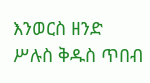እንወርስ ዘንድ ሥሉስ ቅዱስ ጥበብ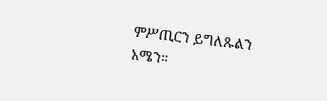ምሥጢርን ይግለጹልን አሜን።